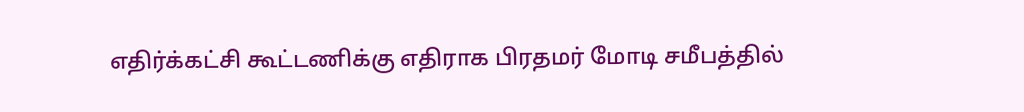எதிர்க்கட்சி கூட்டணிக்கு எதிராக பிரதமர் மோடி சமீபத்தில்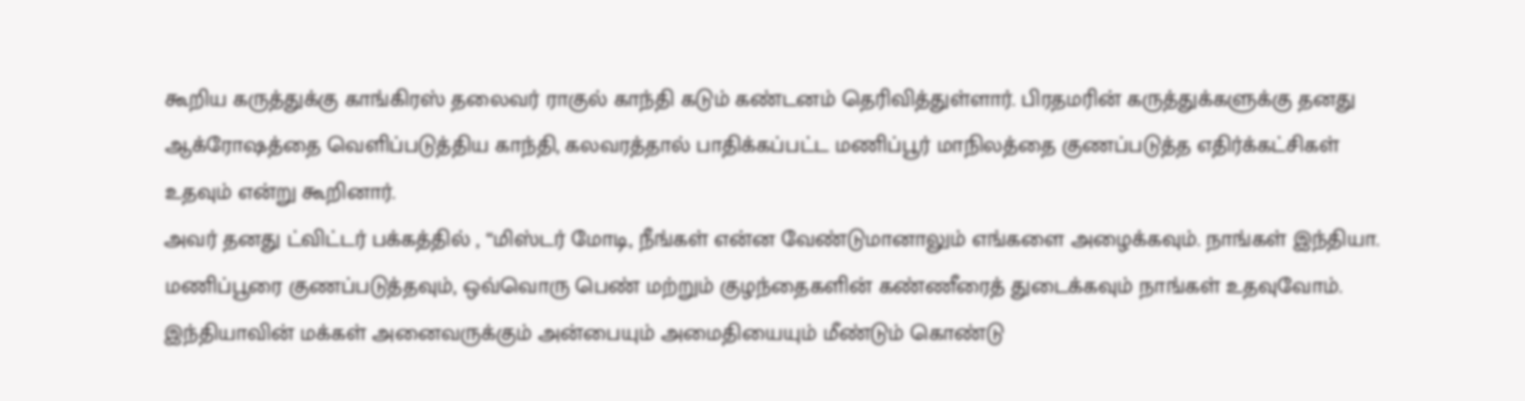கூறிய கருத்துக்கு காங்கிரஸ் தலைவர் ராகுல் காந்தி கடும் கண்டனம் தெரிவித்துள்ளார். பிரதமரின் கருத்துக்களுக்கு தனது ஆக்ரோஷத்தை வெளிப்படுத்திய காந்தி, கலவரத்தால் பாதிக்கப்பட்ட மணிப்பூர் மாநிலத்தை குணப்படுத்த எதிர்க்கட்சிகள் உதவும் என்று கூறினார்.
அவர் தனது ட்விட்டர் பக்கத்தில் , “மிஸ்டர் மோடி, நீங்கள் என்ன வேண்டுமானாலும் எங்களை அழைக்கவும். நாங்கள் இந்தியா. மணிப்பூரை குணப்படுத்தவும், ஒவ்வொரு பெண் மற்றும் குழந்தைகளின் கண்ணீரைத் துடைக்கவும் நாங்கள் உதவுவோம். இந்தியாவின் மக்கள் அனைவருக்கும் அன்பையும் அமைதியையும் மீண்டும் கொண்டு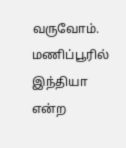வருவோம். மணிப்பூரில் இந்தியா என்ற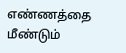எண்ணத்தை மீண்டும்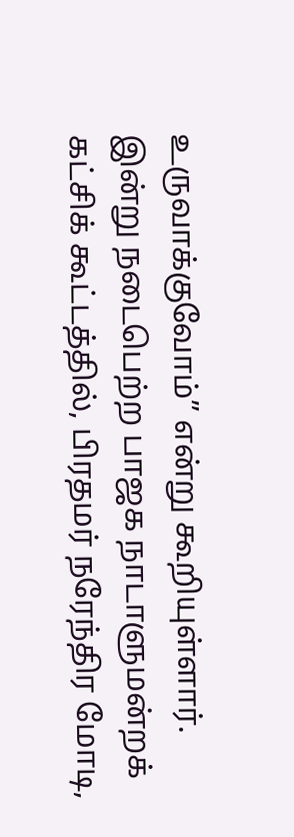உருவாக்குவோம்” என்று கூறியுள்ளார்.
இன்று நடைபெற்ற பாஜக நாடாளுமன்றக் கட்சிக் கூட்டத்தில், பிரதமர் நரேந்திர மோடி,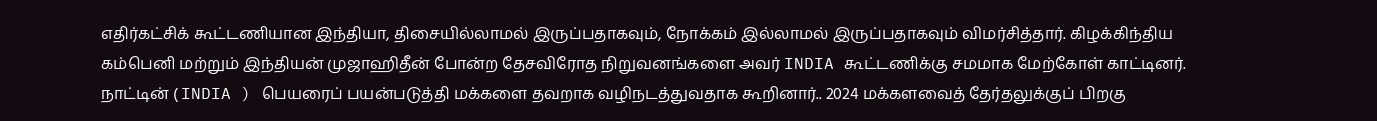எதிர்கட்சிக் கூட்டணியான இந்தியா, திசையில்லாமல் இருப்பதாகவும், நோக்கம் இல்லாமல் இருப்பதாகவும் விமர்சித்தார். கிழக்கிந்திய கம்பெனி மற்றும் இந்தியன் முஜாஹிதீன் போன்ற தேசவிரோத நிறுவனங்களை அவர் INDIA கூட்டணிக்கு சமமாக மேற்கோள் காட்டினர்.
நாட்டின் ( INDIA ) பெயரைப் பயன்படுத்தி மக்களை தவறாக வழிநடத்துவதாக கூறினார்.. 2024 மக்களவைத் தேர்தலுக்குப் பிறகு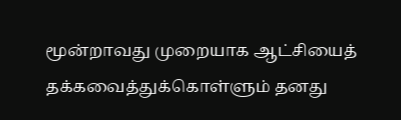மூன்றாவது முறையாக ஆட்சியைத் தக்கவைத்துக்கொள்ளும் தனது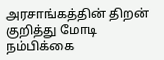அரசாங்கத்தின் திறன் குறித்து மோடி நம்பிக்கை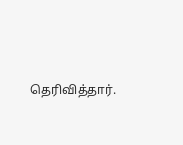தெரிவித்தார்.